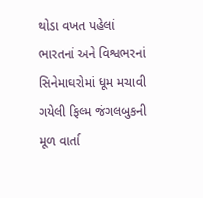થોડા વખત પહેલાં ભારતનાં અને વિશ્વભરનાં સિનેમાઘરોમાં ધૂમ મચાવી ગયેલી ફિલ્મ જંગલબુકની મૂળ વાર્તા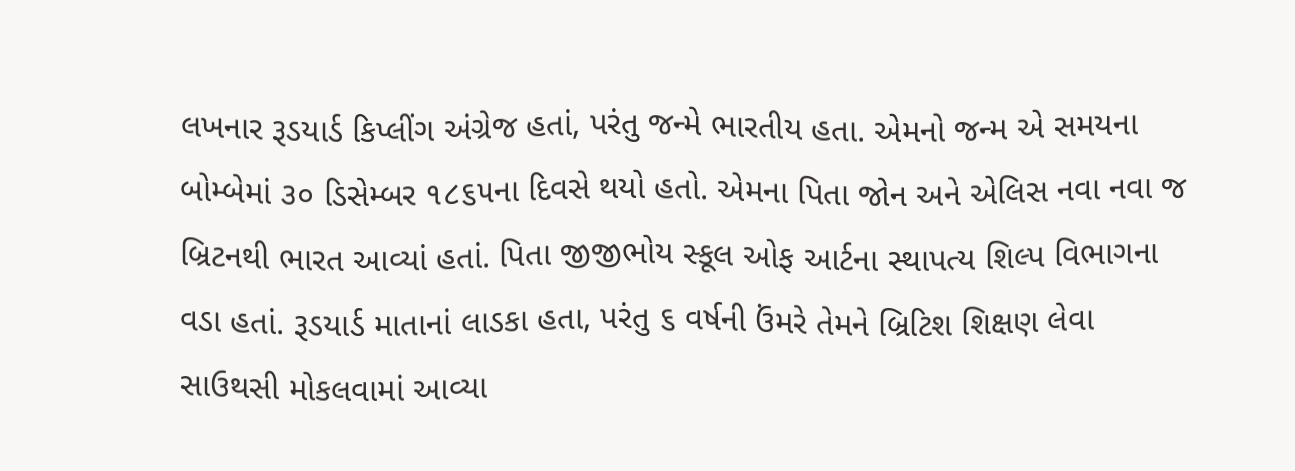લખનાર રૂડયાર્ડ કિપ્લીંગ અંગ્રેજ હતાં, પરંતુ જન્મે ભારતીય હતા. એમનો જન્મ એ સમયના બોમ્બેમાં ૩૦ ડિસેમ્બર ૧૮૬૫ના દિવસે થયો હતો. એમના પિતા જોન અને એલિસ નવા નવા જ બ્રિટનથી ભારત આવ્યાં હતાં. પિતા જીજીભોય સ્કૂલ ઓફ આર્ટના સ્થાપત્ય શિલ્પ વિભાગના વડા હતાં. રૂડયાર્ડ માતાનાં લાડકા હતા, પરંતુ ૬ વર્ષની ઉંમરે તેમને બ્રિટિશ શિક્ષણ લેવા સાઉથસી મોકલવામાં આવ્યા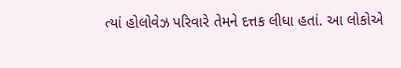ત્યાં હોલોવેઝ પરિવારે તેમને દત્તક લીધા હતાં. આ લોકોએ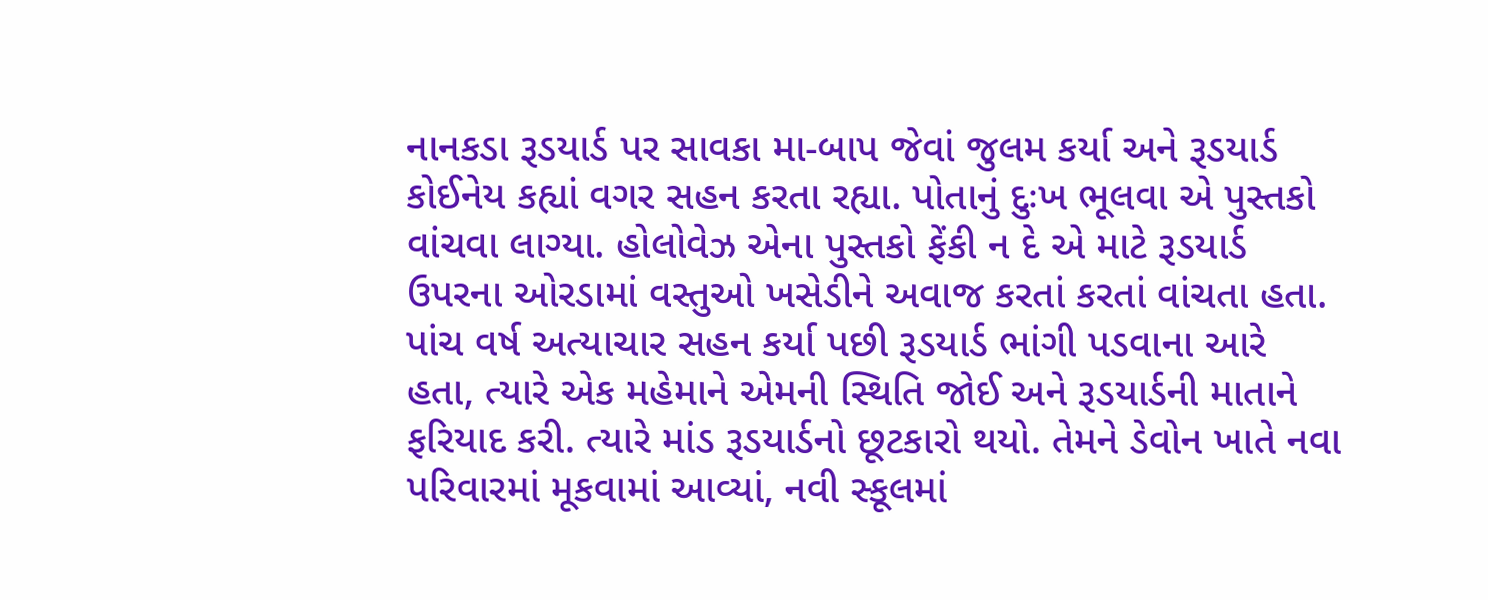નાનકડા રૂડયાર્ડ પર સાવકા મા-બાપ જેવાં જુલમ કર્યા અને રૂડયાર્ડ કોઈનેય કહ્યાં વગર સહન કરતા રહ્યા. પોતાનું દુઃખ ભૂલવા એ પુસ્તકો વાંચવા લાગ્યા. હોલોવેઝ એના પુસ્તકો ફેંકી ન દે એ માટે રૂડયાર્ડ ઉપરના ઓરડામાં વસ્તુઓ ખસેડીને અવાજ કરતાં કરતાં વાંચતા હતા.
પાંચ વર્ષ અત્યાચાર સહન કર્યા પછી રૂડયાર્ડ ભાંગી પડવાના આરે હતા, ત્યારે એક મહેમાને એમની સ્થિતિ જોઈ અને રૂડયાર્ડની માતાને ફરિયાદ કરી. ત્યારે માંડ રૂડયાર્ડનો છૂટકારો થયો. તેમને ડેવોન ખાતે નવા પરિવારમાં મૂકવામાં આવ્યાં, નવી સ્કૂલમાં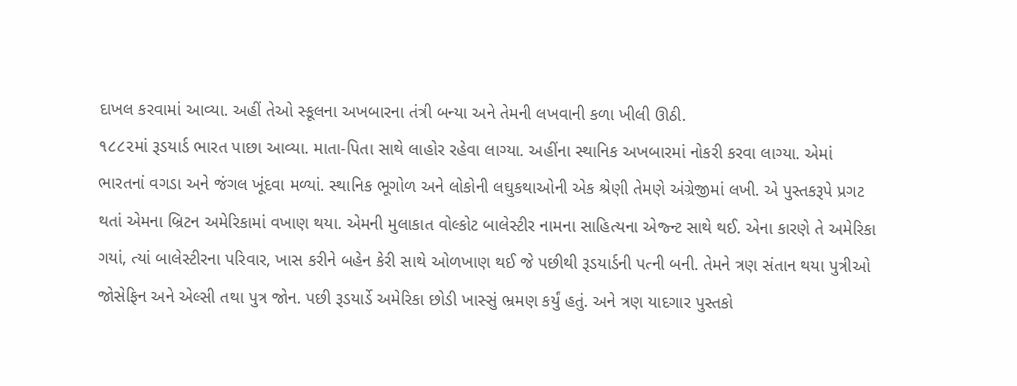દાખલ કરવામાં આવ્યા. અહીં તેઓ સ્કૂલના અખબારના તંત્રી બન્યા અને તેમની લખવાની કળા ખીલી ઊઠી.
૧૮૮૨માં રૂડયાર્ડ ભારત પાછા આવ્યા. માતા-પિતા સાથે લાહોર રહેવા લાગ્યા. અહીંના સ્થાનિક અખબારમાં નોકરી કરવા લાગ્યા. એમાં ભારતનાં વગડા અને જંગલ ખૂંદવા મળ્યાં. સ્થાનિક ભૂગોળ અને લોકોની લઘુકથાઓની એક શ્રેણી તેમણે અંગ્રેજીમાં લખી. એ પુસ્તકરૂપે પ્રગટ થતાં એમના બ્રિટન અમેરિકામાં વખાણ થયા. એમની મુલાકાત વોલ્કોટ બાલેસ્ટીર નામના સાહિત્યના એજ્ન્ટ સાથે થઈ. એના કારણે તે અમેરિકા ગયાં, ત્યાં બાલેસ્ટીરના પરિવાર, ખાસ કરીને બહેન કેરી સાથે ઓળખાણ થઈ જે પછીથી રૂડયાર્ડની પત્ની બની. તેમને ત્રણ સંતાન થયા પુત્રીઓ જોસેફિન અને એલ્સી તથા પુત્ર જોન. પછી રૂડયાર્ડે અમેરિકા છોડી ખાસ્સું ભ્રમણ કર્યું હતું. અને ત્રણ યાદગાર પુસ્તકો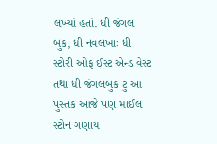લખ્યાં હતાં. ધી જંગલ બુક, ધી નવલખાઃ ધી સ્ટોરી ઓફ ઈસ્ટ એન્ડ વેસ્ટ તથા ધી જંગલબુક ટુ આ પુસ્તક આજે પણ માઈલ સ્ટોન ગણાય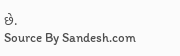છે.
Source By Sandesh.com